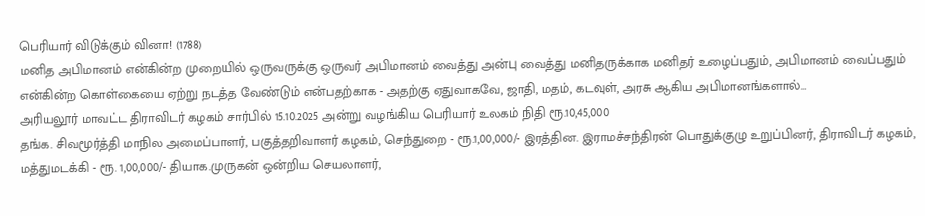பெரியார் விடுக்கும் வினா! (1788)
மனித அபிமானம் என்கின்ற முறையில் ஒருவருக்கு ஒருவர் அபிமானம் வைத்து அன்பு வைத்து மனிதருக்காக மனிதர் உழைப்பதும், அபிமானம் வைப்பதும் என்கின்ற கொள்கையை ஏற்று நடத்த வேண்டும் என்பதற்காக - அதற்கு ஏதுவாகவே, ஜாதி, மதம், கடவுள், அரசு ஆகிய அபிமானங்களால்…
அரியலூர் மாவட்ட திராவிடர் கழகம் சார்பில் 15.10.2025 அன்று வழங்கிய பெரியார் உலகம் நிதி ரூ.10,45,000
தங்க. சிவமூர்த்தி மாநில அமைப்பாளர், பகுத்தறிவாளர் கழகம், செந்துறை - ரூ.1,00,000/- இரத்தின. இராமச்சந்திரன் பொதுக்குழு உறுப்பினர், திராவிடர் கழகம், மத்துமடக்கி - ரூ. 1,00,000/- தியாக.முருகன் ஒன்றிய செயலாளர்,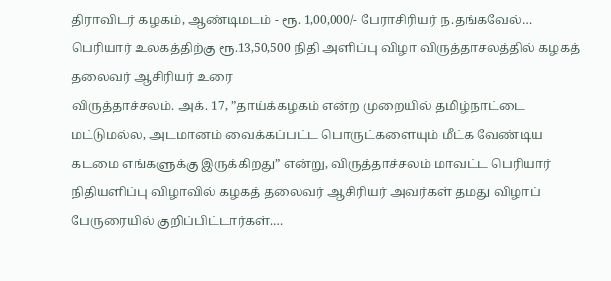திராவிடர் கழகம், ஆண்டிமடம் - ரூ. 1,00,000/- பேராசிரியர் ந.தங்கவேல்…
பெரியார் உலகத்திற்கு ரூ.13,50,500 நிதி அளிப்பு விழா விருத்தாசலத்தில் கழகத் தலைவர் ஆசிரியர் உரை
விருத்தாச்சலம். அக். 17, ”தாய்க்கழகம் என்ற முறையில் தமிழ்நாட்டை மட்டுமல்ல, அடமானம் வைக்கப்பட்ட பொருட்களையும் மீட்க வேண்டிய கடமை எங்களுக்கு இருக்கிறது” என்று, விருத்தாச்சலம் மாவட்ட பெரியார் நிதியளிப்பு விழாவில் கழகத் தலைவர் ஆசிரியர் அவர்கள் தமது விழாப் பேருரையில் குறிப்பிட்டார்கள்.…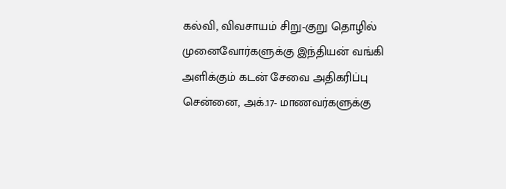கல்வி, விவசாயம் சிறு-குறு தொழில் முனைவோர்களுக்கு இந்தியன் வங்கி அளிக்கும் கடன் சேவை அதிகரிப்பு
சென்னை, அக்.17- மாணவர்களுக்கு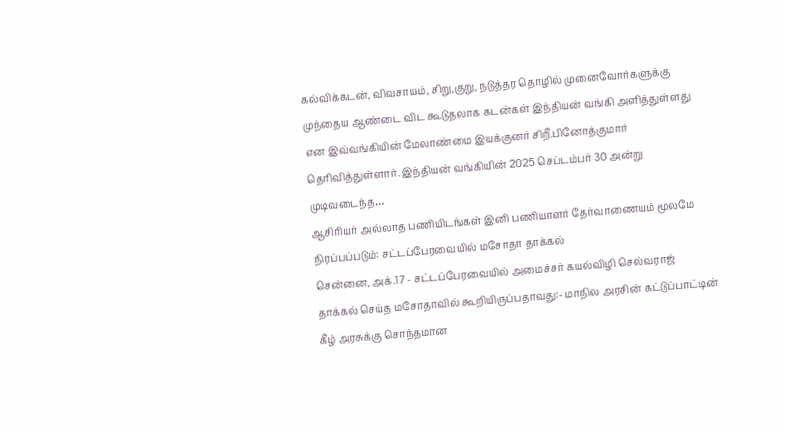கல்விக்கடன், விவசாயம், சிறு,குறு, நடுத்தர தொழில் முனைவோர்களுக்கு முந்தைய ஆண்டை விட கூடுதலாக கடன்கள் இந்தியன் வங்கி அளித்துள்ளது என இவ்வங்கியின் மேலாண்மை இயக்குனர் சிறீ.பினோத்குமார் தெரிவித்துள்ளார். இந்தியன் வங்கியின் 2025 செப்டம்பர் 30 அன்று முடிவடைந்த…
ஆசிரியர் அல்லாத பணியிடங்கள் இனி பணியாளர் தேர்வாணையம் மூலமே நிரப்பப்படும்: சட்டப்பேரவையில் மசோதா தாக்கல்
சென்னை, அக்.17 - சட்டப்பேரவையில் அமைச்சர் கயல்விழி செல்வராஜ் தாக்கல் செய்த மசோதாவில் கூறியிருப்பதாவது:- மாநில அரசின் கட்டுப்பாட்டின் கீழ் அரசுக்கு சொந்தமான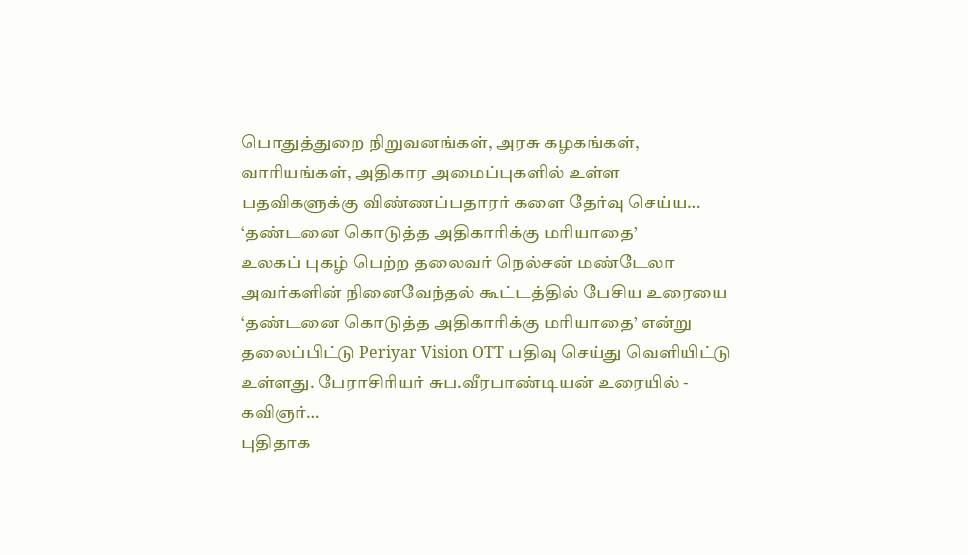பொதுத்துறை நிறுவனங்கள், அரசு கழகங்கள், வாரியங்கள், அதிகார அமைப்புகளில் உள்ள பதவிகளுக்கு விண்ணப்பதாரர் களை தேர்வு செய்ய…
‘தண்டனை கொடுத்த அதிகாரிக்கு மரியாதை’
உலகப் புகழ் பெற்ற தலைவர் நெல்சன் மண்டேலா அவர்களின் நினைவேந்தல் கூட்டத்தில் பேசிய உரையை ‘தண்டனை கொடுத்த அதிகாரிக்கு மரியாதை’ என்று தலைப்பிட்டு Periyar Vision OTT பதிவு செய்து வெளியிட்டு உள்ளது. பேராசிரியர் சுப.வீரபாண்டியன் உரையில் - கவிஞர்…
புதிதாக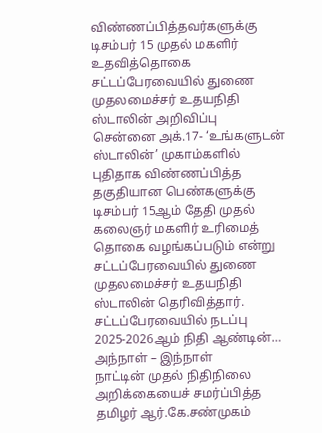விண்ணப்பித்தவர்களுக்கு டிசம்பர் 15 முதல் மகளிர் உதவித்தொகை சட்டப்பேரவையில் துணை முதலமைச்சர் உதயநிதி ஸ்டாலின் அறிவிப்பு
சென்னை அக்.17- ‘உங்களுடன் ஸ்டாலின்’ முகாம்களில் புதிதாக விண்ணப்பித்த தகுதியான பெண்களுக்கு டிசம்பர் 15ஆம் தேதி முதல் கலைஞர் மகளிர் உரிமைத் தொகை வழங்கப்படும் என்று சட்டப்பேரவையில் துணை முதலமைச்சர் உதயநிதி ஸ்டாலின் தெரிவித்தார். சட்டப்பேரவையில் நடப்பு 2025-2026ஆம் நிதி ஆண்டின்…
அந்நாள் – இந்நாள்
நாட்டின் முதல் நிதிநிலை அறிக்கையைச் சமர்ப்பித்த தமிழர் ஆர்.கே.சண்முகம்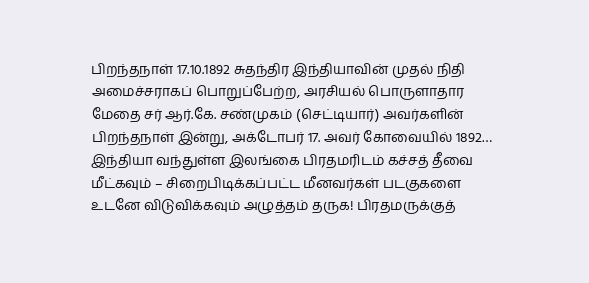பிறந்தநாள் 17.10.1892 சுதந்திர இந்தியாவின் முதல் நிதி அமைச்சராகப் பொறுப்பேற்ற, அரசியல் பொருளாதார மேதை சர் ஆர்.கே. சண்முகம் (செட்டியார்) அவர்களின் பிறந்தநாள் இன்று, அக்டோபர் 17. அவர் கோவையில் 1892…
இந்தியா வந்துள்ள இலங்கை பிரதமரிடம் கச்சத் தீவை மீட்கவும் – சிறைபிடிக்கப்பட்ட மீனவர்கள் படகுகளை உடனே விடுவிக்கவும் அழுத்தம் தருக! பிரதமருக்குத்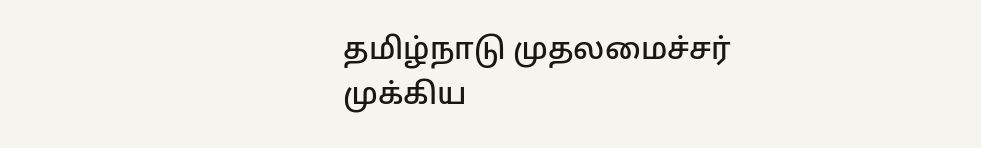தமிழ்நாடு முதலமைச்சர் முக்கிய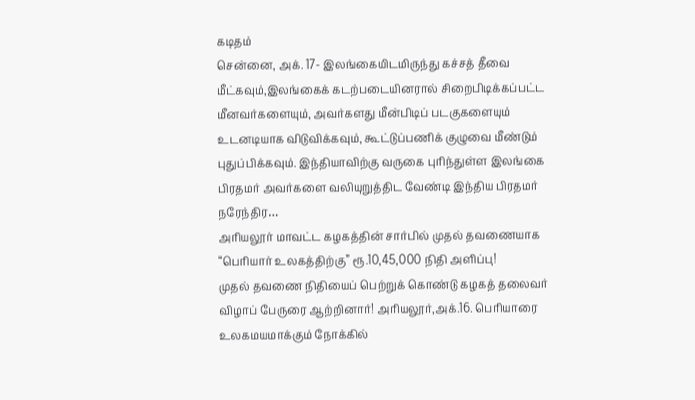கடிதம்
சென்னை, அக். 17- இலங்கையிடமிருந்து கச்சத் தீவை மீட்கவும்,இலங்கைக் கடற்படையினரால் சிறைபிடிக்கப்பட்ட மீனவர்களையும், அவர்களது மீன்பிடிப் படகுகளையும் உடனடியாக விடுவிக்கவும், கூட்டுப்பணிக் குழுவை மீண்டும் புதுப்பிக்கவும். இந்தியாவிற்கு வருகை புரிந்துள்ள இலங்கை பிரதமர் அவர்களை வலியுறுத்திட வேண்டி இந்திய பிரதமர் நரேந்திர…
அரியலூர் மாவட்ட கழகத்தின் சார்பில் முதல் தவணையாக “பெரியார் உலகத்திற்கு” ரூ.10,45,000 நிதி அளிப்பு!
முதல் தவணை நிதியைப் பெற்றுக் கொண்டு கழகத் தலைவர் விழாப் பேருரை ஆற்றினார்! அரியலூர்,அக்.16. பெரியாரை உலகமயமாக்கும் நோக்கில்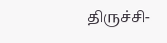திருச்சி-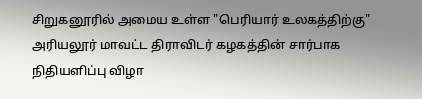சிறுகனூரில் அமைய உள்ள "பெரியார் உலகத்திற்கு" அரியலூர் மாவட்ட திராவிடர் கழகத்தின் சார்பாக நிதியளிப்பு விழா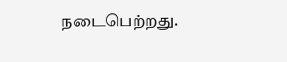நடைபெற்றது.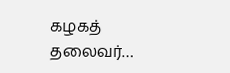கழகத் தலைவர்…